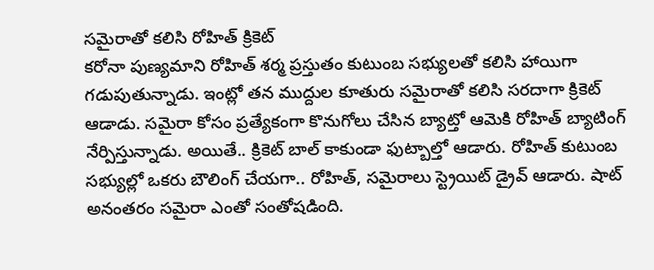సమైరాతో కలిసి రోహిత్ క్రికెట్
కరోనా పుణ్యమాని రోహిత్ శర్మ ప్రస్తుతం కుటుంబ సభ్యులతో కలిసి హాయిగా గడుపుతున్నాడు. ఇంట్లో తన ముద్దుల కూతురు సమైరాతో కలిసి సరదాగా క్రికెట్ ఆడాడు. సమైరా కోసం ప్రత్యేకంగా కొనుగోలు చేసిన బ్యాట్తో ఆమెకి రోహిత్ బ్యాటింగ్ నేర్పిస్తున్నాడు. అయితే.. క్రికెట్ బాల్ కాకుండా ఫుట్బాల్తో ఆడారు. రోహిత్ కుటుంబ సభ్యుల్లో ఒకరు బౌలింగ్ చేయగా.. రోహిత్, సమైరాలు స్ట్రెయిట్ డ్రైవ్ ఆడారు. షాట్ అనంతరం సమైరా ఎంతో సంతోషడింది.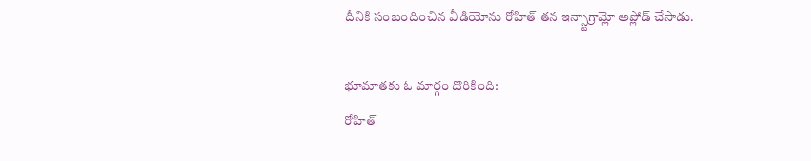దీనికి సంబందించిన వీడియోను రోహిత్ తన ఇన్స్టాగ్రామ్లో అప్లోడ్ చేసాడు.

భూమాతకు ఓ మార్గం దొరికింది:
రోహిత్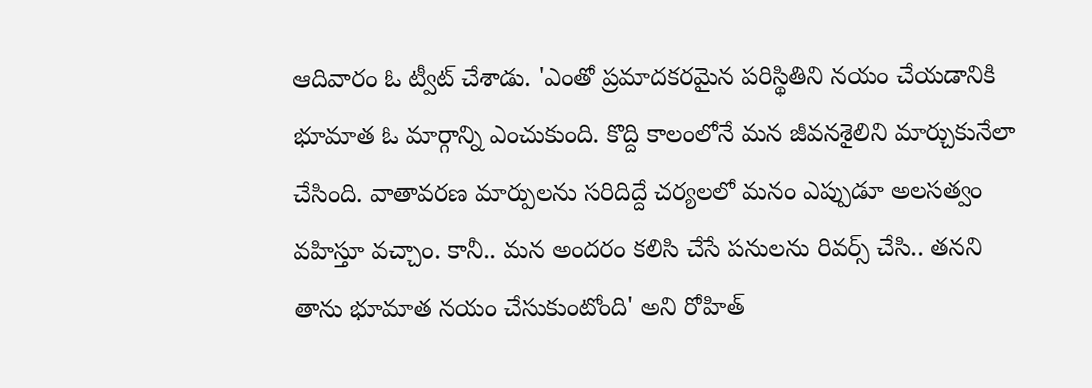ఆదివారం ఓ ట్వీట్ చేశాడు. 'ఎంతో ప్రమాదకరమైన పరిస్థితిని నయం చేయడానికి భూమాత ఓ మార్గాన్ని ఎంచుకుంది. కొద్ది కాలంలోనే మన జీవనశైలిని మార్చుకునేలా చేసింది. వాతావరణ మార్పులను సరిదిద్దే చర్యలలో మనం ఎప్పుడూ అలసత్వం వహిస్తూ వచ్చాం. కానీ.. మన అందరం కలిసి చేసే పనులను రివర్స్ చేసి.. తనని తాను భూమాత నయం చేసుకుంటోంది' అని రోహిత్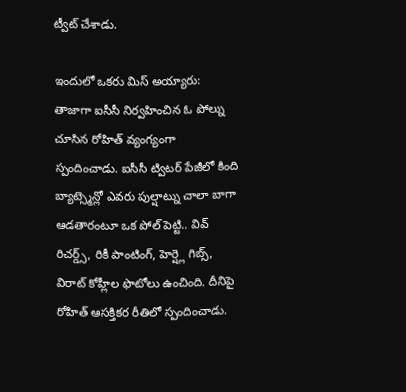ట్వీట్ చేశాడు.

ఇందులో ఒకరు మిస్ అయ్యారు:
తాజాగా ఐసీసీ నిర్వహించిన ఓ పోల్ను చూసిన రోహిత్ వ్యంగ్యంగా స్పందించాడు. ఐసీసీ ట్విటర్ పేజీలో కింది బ్యాట్స్మెన్లో ఎవరు పుల్షాట్ను చాలా బాగా ఆడతారంటూ ఒక పోల్ పెట్టి.. వివ్ రిచర్డ్స్, రికీ పాంటింగ్, హెర్ష్లె గిబ్స్, విరాట్ కోహ్లీల ఫొటోలు ఉంచింది. దీనిపై రోహిత్ ఆసక్తికర రీతిలో స్పందించాడు.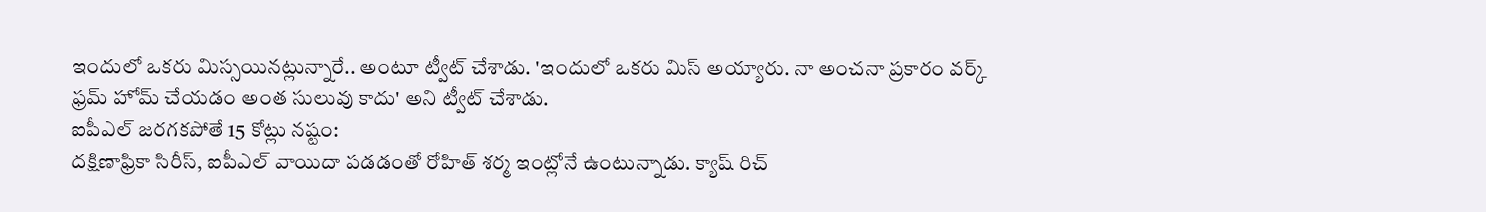ఇందులో ఒకరు మిస్సయినట్లున్నారే.. అంటూ ట్వీట్ చేశాడు. 'ఇందులో ఒకరు మిస్ అయ్యారు. నా అంచనా ప్రకారం వర్క్ ఫ్రమ్ హోమ్ చేయడం అంత సులువు కాదు' అని ట్వీట్ చేశాడు.
ఐపీఎల్ జరగకపోతే 15 కోట్లు నష్టం:
దక్షిణాఫ్రికా సిరీస్, ఐపీఎల్ వాయిదా పడడంతో రోహిత్ శర్మ ఇంట్లోనే ఉంటున్నాడు. క్యాష్ రిచ్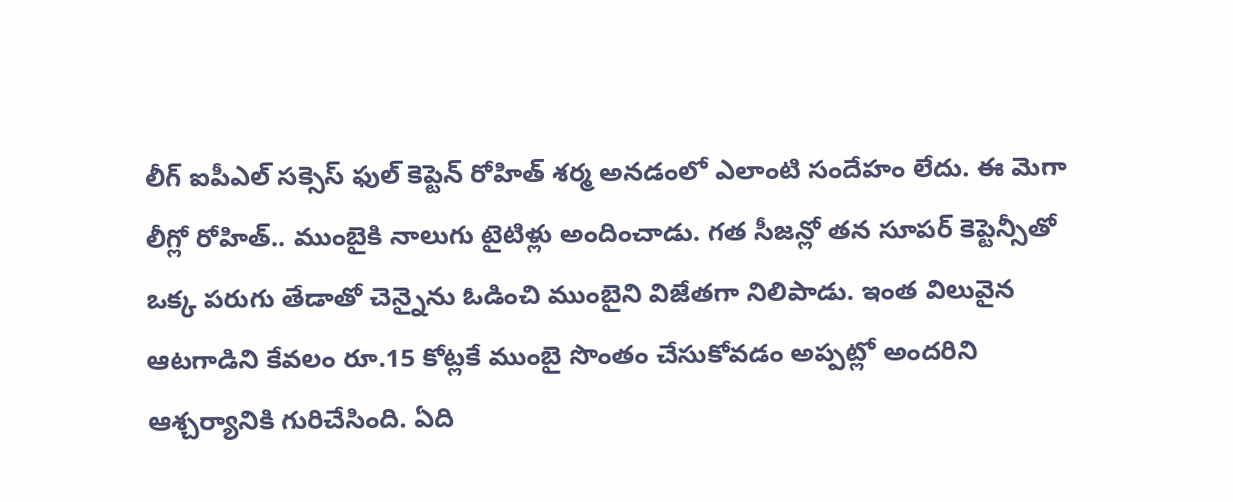లీగ్ ఐపీఎల్ సక్సెస్ ఫుల్ కెప్టెన్ రోహిత్ శర్మ అనడంలో ఎలాంటి సందేహం లేదు. ఈ మెగా లీగ్లో రోహిత్.. ముంబైకి నాలుగు టైటిళ్లు అందించాడు. గత సీజన్లో తన సూపర్ కెప్టెన్సీతో ఒక్క పరుగు తేడాతో చెన్నైను ఓడించి ముంబైని విజేతగా నిలిపాడు. ఇంత విలువైన ఆటగాడిని కేవలం రూ.15 కోట్లకే ముంబై సొంతం చేసుకోవడం అప్పట్లో అందరిని ఆశ్చర్యానికి గురిచేసింది. ఏది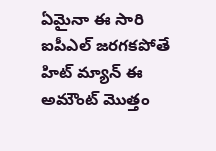ఏమైనా ఈ సారి ఐపీఎల్ జరగకపోతే హిట్ మ్యాన్ ఈ అమౌంట్ మొత్తం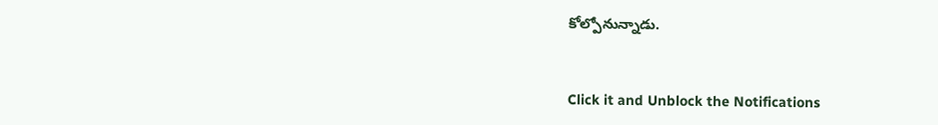కోల్పోనున్నాడు.


Click it and Unblock the Notifications